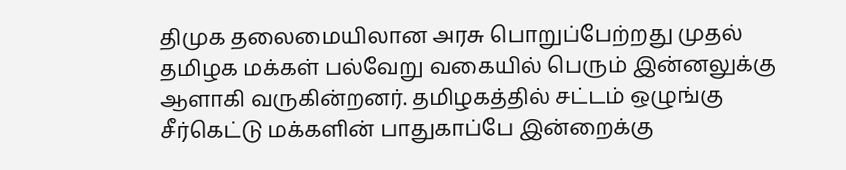திமுக தலைமையிலான அரசு பொறுப்பேற்றது முதல் தமிழக மக்கள் பல்வேறு வகையில் பெரும் இன்னலுக்கு ஆளாகி வருகின்றனர். தமிழகத்தில் சட்டம் ஒழுங்கு சீர்கெட்டு மக்களின் பாதுகாப்பே இன்றைக்கு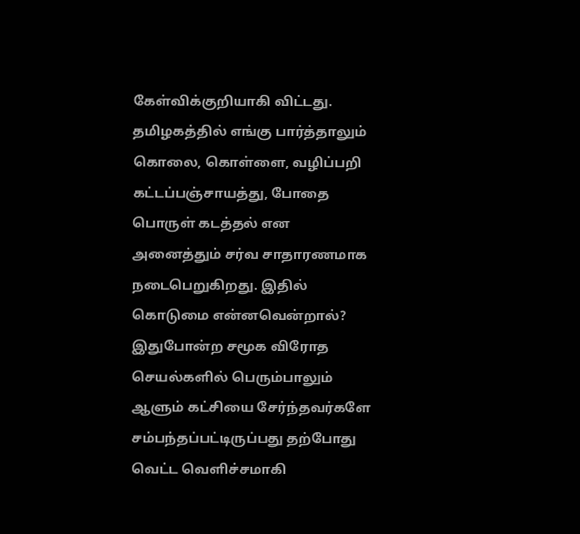கேள்விக்குறியாகி விட்டது. தமிழகத்தில் எங்கு பார்த்தாலும் கொலை, கொள்ளை, வழிப்பறி கட்டப்பஞ்சாயத்து, போதை பொருள் கடத்தல் என அனைத்தும் சர்வ சாதாரணமாக நடைபெறுகிறது. இதில் கொடுமை என்னவென்றால்? இதுபோன்ற சமூக விரோத செயல்களில் பெரும்பாலும் ஆளும் கட்சியை சேர்ந்தவர்களே சம்பந்தப்பட்டிருப்பது தற்போது வெட்ட வெளிச்சமாகி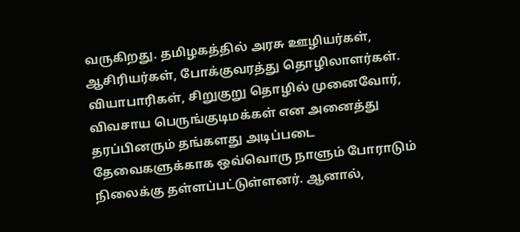வருகிறது. தமிழகத்தில் அரசு ஊழியர்கள், ஆசிரியர்கள், போக்குவரத்து தொழிலாளர்கள். வியாபாரிகள், சிறுகுறு தொழில் முனைவோர், விவசாய பெருங்குடிமக்கள் என அனைத்து தரப்பினரும் தங்களது அடிப்படை தேவைகளுக்காக ஒவ்வொரு நாளும் போராடும் நிலைக்கு தள்ளப்பட்டுள்ளனர். ஆனால்,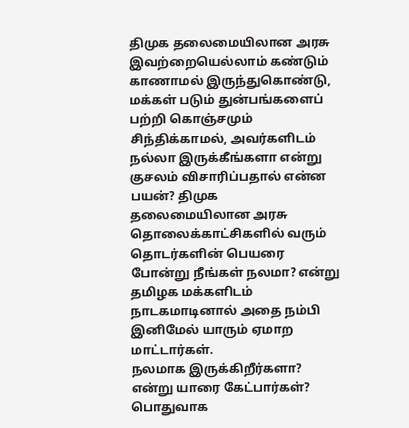திமுக தலைமையிலான அரசு இவற்றையெல்லாம் கண்டும் காணாமல் இருந்துகொண்டு, மக்கள் படும் துன்பங்களைப் பற்றி கொஞ்சமும் சிந்திக்காமல், அவர்களிடம் நல்லா இருக்கீங்களா என்று குசலம் விசாரிப்பதால் என்ன பயன்? திமுக தலைமையிலான அரசு தொலைக்காட்சிகளில் வரும் தொடர்களின் பெயரை போன்று நீங்கள் நலமா? என்று தமிழக மக்களிடம் நாடகமாடினால் அதை நம்பி இனிமேல் யாரும் ஏமாற மாட்டார்கள்.
நலமாக இருக்கிறீர்களா? என்று யாரை கேட்பார்கள்? பொதுவாக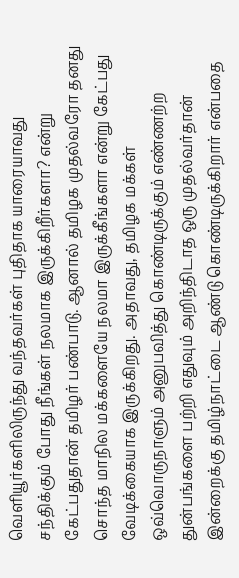வெளியூர்களிலிருந்து வந்தவர்கள் புதிதாக யாரையாவது சந்திக்கும் போது நீங்கள் நலமாக இருக்கிறீர்களா? என்று கேட்பதுதான் தமிழர் பண்பாடு. ஆனால் தமிழக முதல்வரோ தனது சொந்த மாநில மக்களையே நலமா இருக்கீங்களா என்று கேட்பது வேடிக்கையாக இருக்கிறது. அதாவது, தமிழக மக்கள் ஒவ்வொருநாளும் அனுபவித்து கொண்டிருக்கும் எண்ணற்ற துன்பங்களை பற்றி எதுவும் அறிந்திடாத ஒரு முதல்வர்தான் இன்றைக்கு தமிழ்நாட்டை ஆண்டு கொண்டிருக்கிறார் என்பதை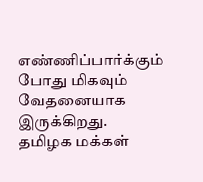எண்ணிப்பார்க்கும் போது மிகவும் வேதனையாக இருக்கிறது.
தமிழக மக்கள்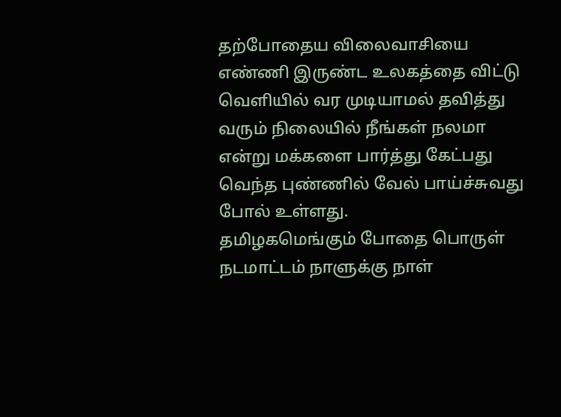தற்போதைய விலைவாசியை எண்ணி இருண்ட உலகத்தை விட்டு வெளியில் வர முடியாமல் தவித்து வரும் நிலையில் நீங்கள் நலமா என்று மக்களை பார்த்து கேட்பது வெந்த புண்ணில் வேல் பாய்ச்சுவது போல் உள்ளது.
தமிழகமெங்கும் போதை பொருள் நடமாட்டம் நாளுக்கு நாள்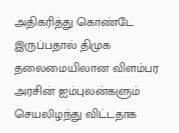அதிகரித்து கொண்டே இருப்பதால் திமுக தலைமையிலான விளம்பர அரசின் ஐம்புலன்களும் செயலிழந்து விட்டதாக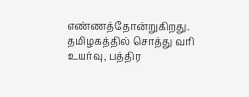எண்ணத்தோன்றுகிறது.
தமிழகத்தில் சொத்து வரி உயர்வு, பத்திர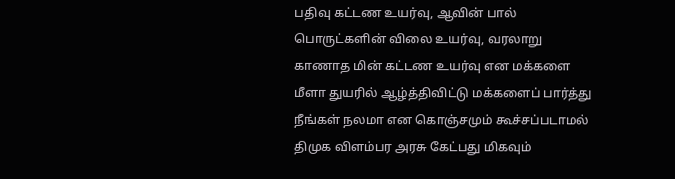பதிவு கட்டண உயர்வு, ஆவின் பால் பொருட்களின் விலை உயர்வு, வரலாறு காணாத மின் கட்டண உயர்வு என மக்களை மீளா துயரில் ஆழ்த்திவிட்டு மக்களைப் பார்த்து நீங்கள் நலமா என கொஞ்சமும் கூச்சப்படாமல் திமுக விளம்பர அரசு கேட்பது மிகவும்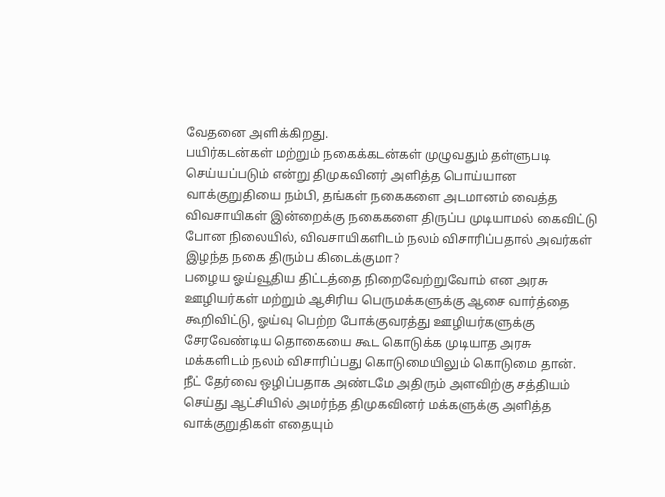வேதனை அளிக்கிறது.
பயிர்கடன்கள் மற்றும் நகைக்கடன்கள் முழுவதும் தள்ளுபடி செய்யப்படும் என்று திமுகவினர் அளித்த பொய்யான வாக்குறுதியை நம்பி, தங்கள் நகைகளை அடமானம் வைத்த விவசாயிகள் இன்றைக்கு நகைகளை திருப்ப முடியாமல் கைவிட்டு போன நிலையில், விவசாயிகளிடம் நலம் விசாரிப்பதால் அவர்கள் இழந்த நகை திரும்ப கிடைக்குமா?
பழைய ஓய்வூதிய திட்டத்தை நிறைவேற்றுவோம் என அரசு ஊழியர்கள் மற்றும் ஆசிரிய பெருமக்களுக்கு ஆசை வார்த்தை கூறிவிட்டு, ஓய்வு பெற்ற போக்குவரத்து ஊழியர்களுக்கு சேரவேண்டிய தொகையை கூட கொடுக்க முடியாத அரசு மக்களிடம் நலம் விசாரிப்பது கொடுமையிலும் கொடுமை தான்.
நீட் தேர்வை ஒழிப்பதாக அண்டமே அதிரும் அளவிற்கு சத்தியம் செய்து ஆட்சியில் அமர்ந்த திமுகவினர் மக்களுக்கு அளித்த வாக்குறுதிகள் எதையும்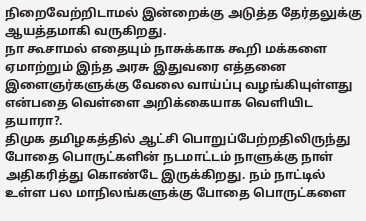நிறைவேற்றிடாமல் இன்றைக்கு அடுத்த தேர்தலுக்கு ஆயத்தமாகி வருகிறது.
நா கூசாமல் எதையும் நாசுக்காக கூறி மக்களை ஏமாற்றும் இந்த அரசு இதுவரை எத்தனை இளைஞர்களுக்கு வேலை வாய்ப்பு வழங்கியுள்ளது என்பதை வெள்ளை அறிக்கையாக வெளியிட தயாரா?.
திமுக தமிழகத்தில் ஆட்சி பொறுப்பேற்றதிலிருந்து போதை பொருட்களின் நடமாட்டம் நாளுக்கு நாள் அதிகரித்து கொண்டே இருக்கிறது. நம் நாட்டில் உள்ள பல மாநிலங்களுக்கு போதை பொருட்களை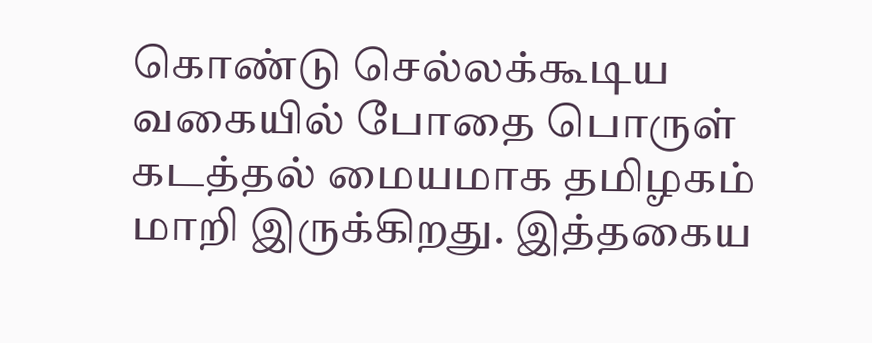கொண்டு செல்லக்கூடிய வகையில் போதை பொருள் கடத்தல் மையமாக தமிழகம் மாறி இருக்கிறது. இத்தகைய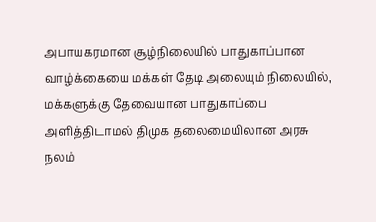அபாயகரமான சூழ்நிலையில் பாதுகாப்பான வாழ்க்கையை மக்கள் தேடி அலையும் நிலையில், மக்களுக்கு தேவையான பாதுகாப்பை அளித்திடாமல் திமுக தலைமையிலான அரசு நலம்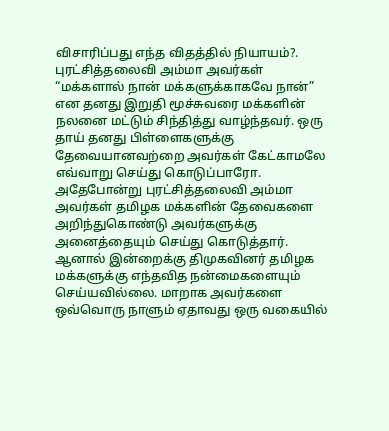விசாரிப்பது எந்த விதத்தில் நியாயம்?.
புரட்சித்தலைவி அம்மா அவர்கள் “மக்களால் நான் மக்களுக்காகவே நான்” என தனது இறுதி மூச்சுவரை மக்களின் நலனை மட்டும் சிந்தித்து வாழ்ந்தவர். ஒரு தாய் தனது பிள்ளைகளுக்கு தேவையானவற்றை அவர்கள் கேட்காமலே எவ்வாறு செய்து கொடுப்பாரோ. அதேபோன்று புரட்சித்தலைவி அம்மா அவர்கள் தமிழக மக்களின் தேவைகளை அறிந்துகொண்டு அவர்களுக்கு அனைத்தையும் செய்து கொடுத்தார். ஆனால் இன்றைக்கு திமுகவினர் தமிழக மக்களுக்கு எந்தவித நன்மைகளையும் செய்யவில்லை. மாறாக அவர்களை ஒவ்வொரு நாளும் ஏதாவது ஒரு வகையில்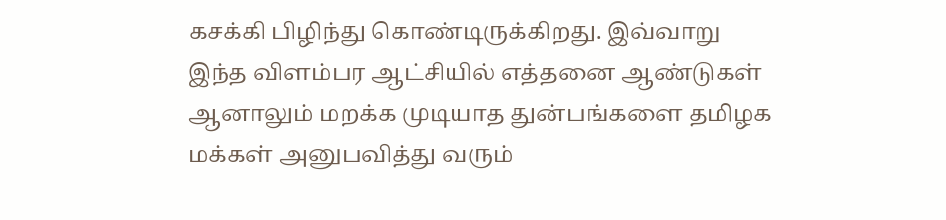கசக்கி பிழிந்து கொண்டிருக்கிறது. இவ்வாறு இந்த விளம்பர ஆட்சியில் எத்தனை ஆண்டுகள் ஆனாலும் மறக்க முடியாத துன்பங்களை தமிழக மக்கள் அனுபவித்து வரும்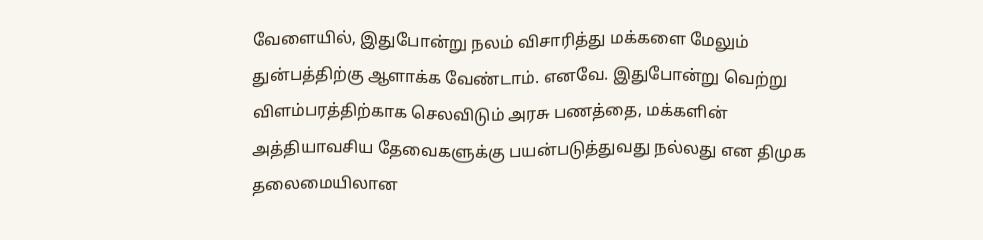வேளையில், இதுபோன்று நலம் விசாரித்து மக்களை மேலும் துன்பத்திற்கு ஆளாக்க வேண்டாம். எனவே. இதுபோன்று வெற்று விளம்பரத்திற்காக செலவிடும் அரசு பணத்தை, மக்களின் அத்தியாவசிய தேவைகளுக்கு பயன்படுத்துவது நல்லது என திமுக தலைமையிலான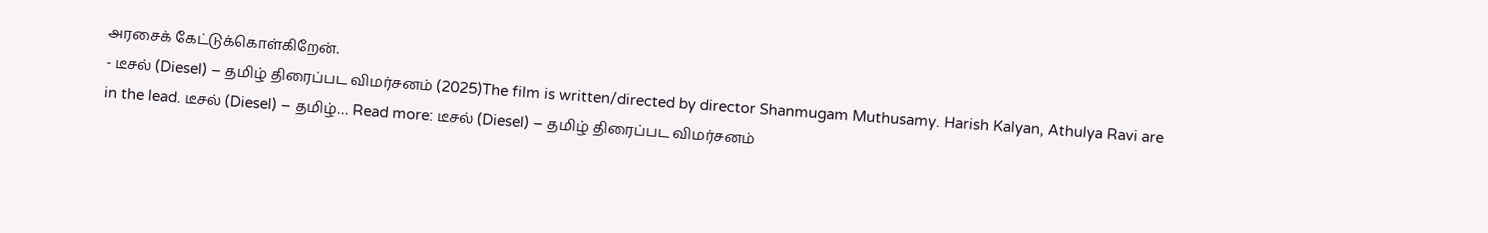அரசைக் கேட்டுக்கொள்கிறேன்.
- டீசல் (Diesel) – தமிழ் திரைப்பட விமர்சனம் (2025)The film is written/directed by director Shanmugam Muthusamy. Harish Kalyan, Athulya Ravi are in the lead. டீசல் (Diesel) – தமிழ்… Read more: டீசல் (Diesel) – தமிழ் திரைப்பட விமர்சனம்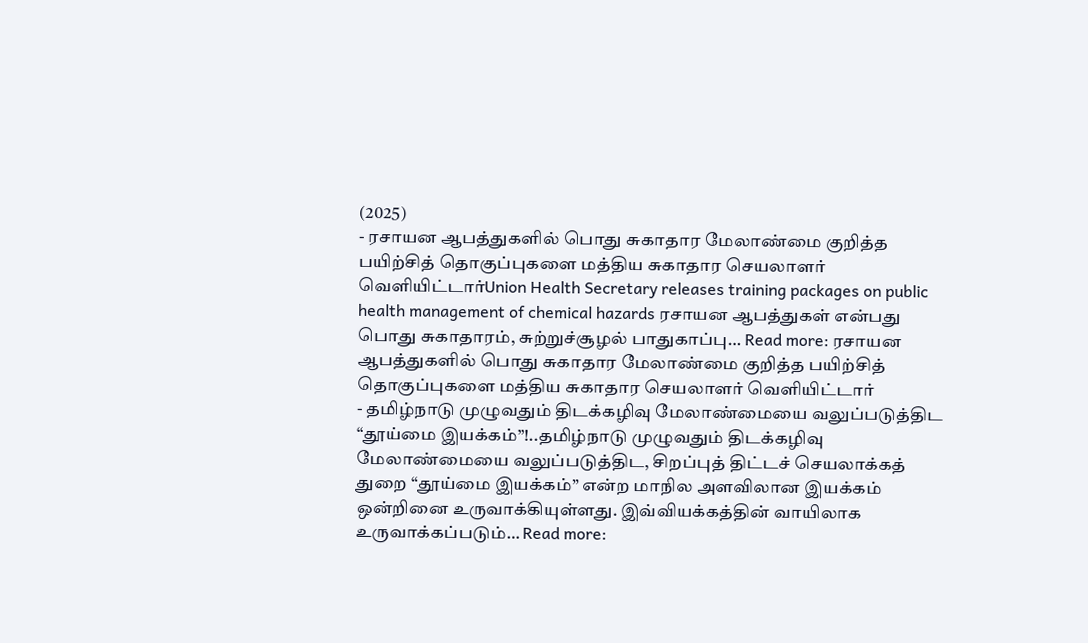(2025)
- ரசாயன ஆபத்துகளில் பொது சுகாதார மேலாண்மை குறித்த பயிற்சித் தொகுப்புகளை மத்திய சுகாதார செயலாளர் வெளியிட்டார்Union Health Secretary releases training packages on public health management of chemical hazards ரசாயன ஆபத்துகள் என்பது பொது சுகாதாரம், சுற்றுச்சூழல் பாதுகாப்பு… Read more: ரசாயன ஆபத்துகளில் பொது சுகாதார மேலாண்மை குறித்த பயிற்சித் தொகுப்புகளை மத்திய சுகாதார செயலாளர் வெளியிட்டார்
- தமிழ்நாடு முழுவதும் திடக்கழிவு மேலாண்மையை வலுப்படுத்திட “தூய்மை இயக்கம்”!..தமிழ்நாடு முழுவதும் திடக்கழிவு மேலாண்மையை வலுப்படுத்திட, சிறப்புத் திட்டச் செயலாக்கத் துறை “தூய்மை இயக்கம்” என்ற மாநில அளவிலான இயக்கம் ஒன்றினை உருவாக்கியுள்ளது. இவ்வியக்கத்தின் வாயிலாக உருவாக்கப்படும்… Read more: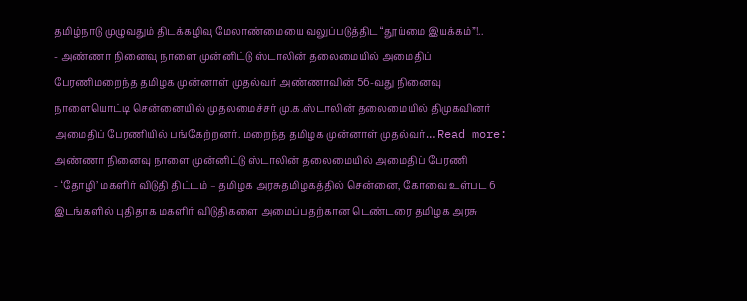தமிழ்நாடு முழுவதும் திடக்கழிவு மேலாண்மையை வலுப்படுத்திட “தூய்மை இயக்கம்”!..
- அண்ணா நினைவு நாளை முன்னிட்டு ஸ்டாலின் தலைமையில் அமைதிப் பேரணிமறைந்த தமிழக முன்னாள் முதல்வர் அண்ணாவின் 56-வது நினைவு நாளையொட்டி சென்னையில் முதலமைச்சர் மு.க.ஸ்டாலின் தலைமையில் திமுகவினர் அமைதிப் பேரணியில் பங்கேற்றனர். மறைந்த தமிழக முன்னாள் முதல்வர்… Read more: அண்ணா நினைவு நாளை முன்னிட்டு ஸ்டாலின் தலைமையில் அமைதிப் பேரணி
- ‘தோழி’ மகளிர் விடுதி திட்டம் – தமிழக அரசுதமிழகத்தில் சென்னை, கோவை உள்பட 6 இடங்களில் புதிதாக மகளிர் விடுதிகளை அமைப்பதற்கான டெண்டரை தமிழக அரசு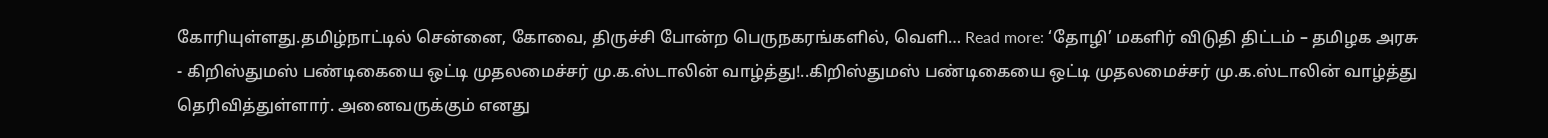கோரியுள்ளது.தமிழ்நாட்டில் சென்னை, கோவை, திருச்சி போன்ற பெருநகரங்களில், வெளி… Read more: ‘தோழி’ மகளிர் விடுதி திட்டம் – தமிழக அரசு
- கிறிஸ்துமஸ் பண்டிகையை ஒட்டி முதலமைச்சர் மு.க.ஸ்டாலின் வாழ்த்து!..கிறிஸ்துமஸ் பண்டிகையை ஒட்டி முதலமைச்சர் மு.க.ஸ்டாலின் வாழ்த்து தெரிவித்துள்ளார். அனைவருக்கும் எனது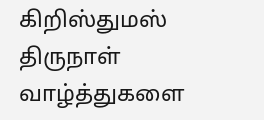கிறிஸ்துமஸ் திருநாள் வாழ்த்துகளை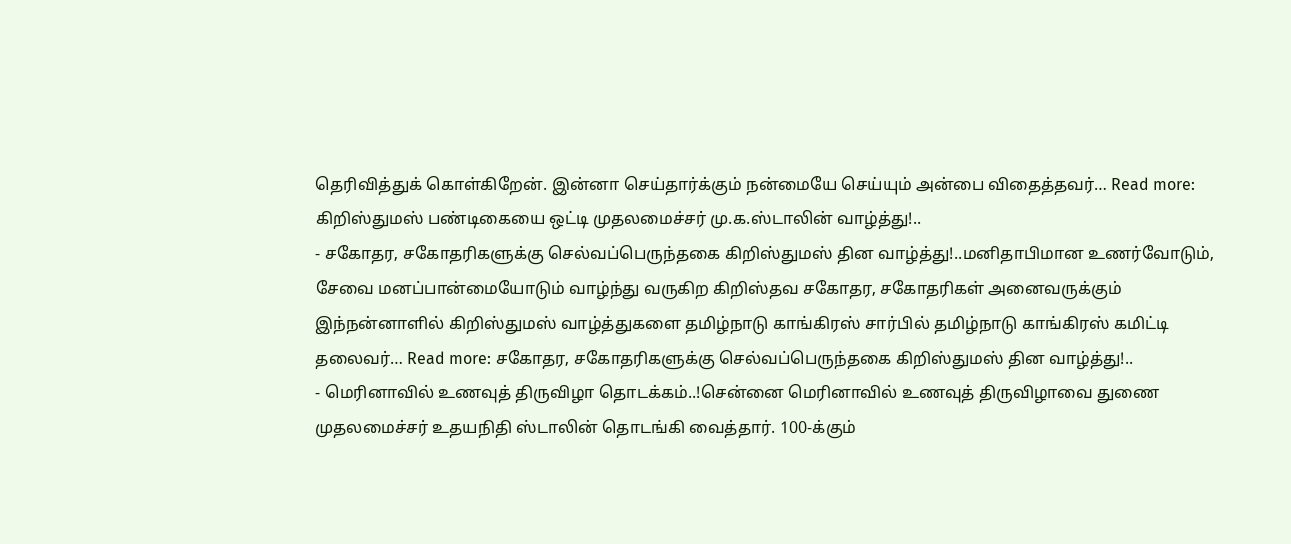தெரிவித்துக் கொள்கிறேன். இன்னா செய்தார்க்கும் நன்மையே செய்யும் அன்பை விதைத்தவர்… Read more: கிறிஸ்துமஸ் பண்டிகையை ஒட்டி முதலமைச்சர் மு.க.ஸ்டாலின் வாழ்த்து!..
- சகோதர, சகோதரிகளுக்கு செல்வப்பெருந்தகை கிறிஸ்துமஸ் தின வாழ்த்து!..மனிதாபிமான உணர்வோடும், சேவை மனப்பான்மையோடும் வாழ்ந்து வருகிற கிறிஸ்தவ சகோதர, சகோதரிகள் அனைவருக்கும் இந்நன்னாளில் கிறிஸ்துமஸ் வாழ்த்துகளை தமிழ்நாடு காங்கிரஸ் சார்பில் தமிழ்நாடு காங்கிரஸ் கமிட்டி தலைவர்… Read more: சகோதர, சகோதரிகளுக்கு செல்வப்பெருந்தகை கிறிஸ்துமஸ் தின வாழ்த்து!..
- மெரினாவில் உணவுத் திருவிழா தொடக்கம்..!சென்னை மெரினாவில் உணவுத் திருவிழாவை துணை முதலமைச்சர் உதயநிதி ஸ்டாலின் தொடங்கி வைத்தார். 100-க்கும்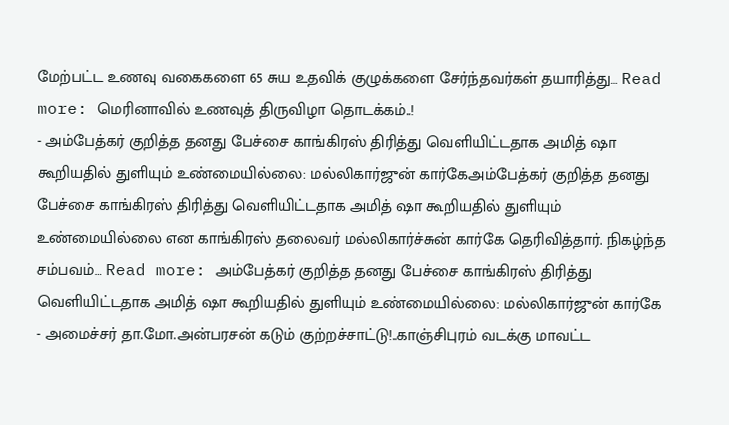மேற்பட்ட உணவு வகைகளை 65 சுய உதவிக் குழுக்களை சேர்ந்தவர்கள் தயாரித்து… Read more: மெரினாவில் உணவுத் திருவிழா தொடக்கம்..!
- அம்பேத்கர் குறித்த தனது பேச்சை காங்கிரஸ் திரித்து வெளியிட்டதாக அமித் ஷா கூறியதில் துளியும் உண்மையில்லை: மல்லிகார்ஜுன் கார்கேஅம்பேத்கர் குறித்த தனது பேச்சை காங்கிரஸ் திரித்து வெளியிட்டதாக அமித் ஷா கூறியதில் துளியும் உண்மையில்லை என காங்கிரஸ் தலைவர் மல்லிகார்ச்சுன் கார்கே தெரிவித்தார். நிகழ்ந்த சம்பவம்… Read more: அம்பேத்கர் குறித்த தனது பேச்சை காங்கிரஸ் திரித்து வெளியிட்டதாக அமித் ஷா கூறியதில் துளியும் உண்மையில்லை: மல்லிகார்ஜுன் கார்கே
- அமைச்சர் தா.மோ.அன்பரசன் கடும் குற்றச்சாட்டு!..காஞ்சிபுரம் வடக்கு மாவட்ட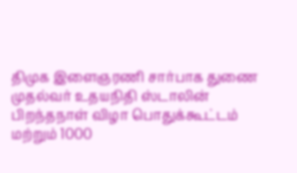திமுக இளைஞரணி சார்பாக துணை முதல்வர் உதயநிதி ஸ்டாலின் பிறந்தநாள் விழா பொதுக்கூட்டம் மற்றும் 1000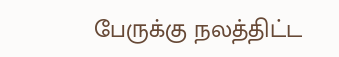பேருக்கு நலத்திட்ட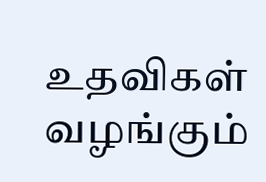உதவிகள் வழங்கும்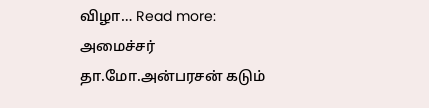விழா… Read more: அமைச்சர் தா.மோ.அன்பரசன் கடும்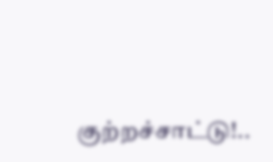குற்றச்சாட்டு!..